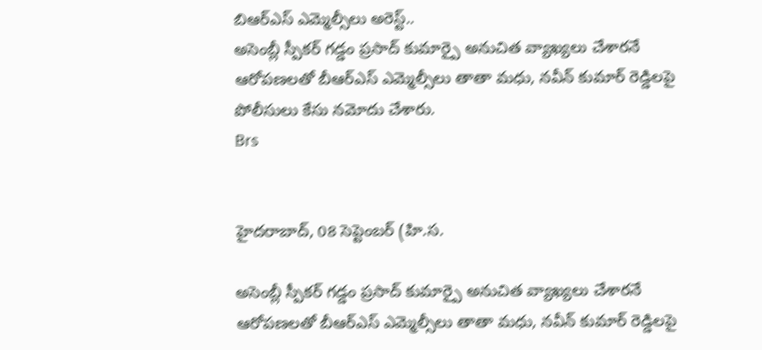బిఆర్ఎస్ ఎమ్మెల్సీలు అరెస్ట్..
అసెంబ్లీ స్పీకర్ గడ్డం ప్రసాద్ కుమార్పై అనుచిత వ్యాఖ్యలు చేశారనే ఆరోపణలతో బీఆర్ఎస్ ఎమ్మెల్సీలు తాతా మధు, నవీన్ కుమార్ రెడ్డిలపై పోలీసులు కేసు నమోదు చేశారు.
Brs


హైదరాబాద్, 08 సెప్టెంబర్ (హి.స.

అసెంబ్లీ స్పీకర్ గడ్డం ప్రసాద్ కుమార్పై అనుచిత వ్యాఖ్యలు చేశారనే ఆరోపణలతో బీఆర్ఎస్ ఎమ్మెల్సీలు తాతా మధు, నవీన్ కుమార్ రెడ్డిలపై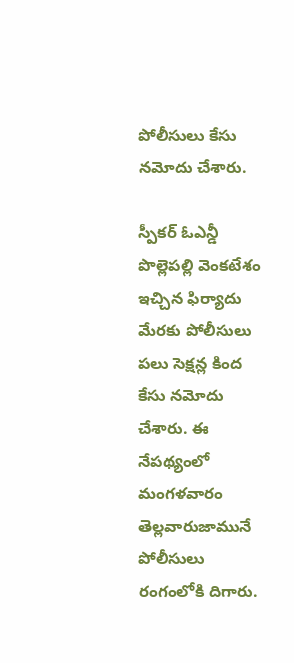పోలీసులు కేసు నమోదు చేశారు.

స్పీకర్ ఓఎన్డీ పొల్లెపల్లి వెంకటేశం ఇచ్చిన ఫిర్యాదు మేరకు పోలీసులు పలు సెక్షన్ల కింద కేసు నమోదు చేశారు. ఈ నేపథ్యంలో మంగళవారం తెల్లవారుజామునే పోలీసులు రంగంలోకి దిగారు.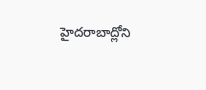హైదరాబాద్లోని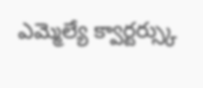ఎమ్మెల్యే క్వార్టర్స్కు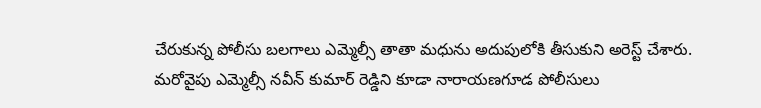చేరుకున్న పోలీసు బలగాలు ఎమ్మెల్సీ తాతా మధును అదుపులోకి తీసుకుని అరెస్ట్ చేశారు. మరోవైపు ఎమ్మెల్సీ నవీన్ కుమార్ రెడ్డిని కూడా నారాయణగూడ పోలీసులు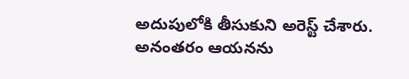అదుపులోకి తీసుకుని అరెస్ట్ చేశారు. అనంతరం ఆయనను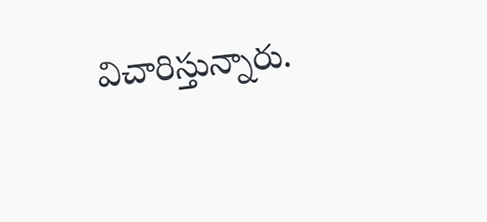విచారిస్తున్నారు.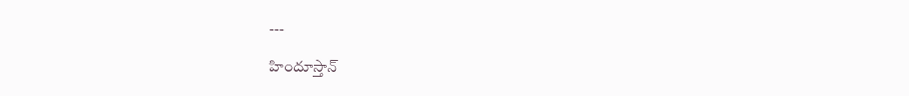---

హిందూస్తాన్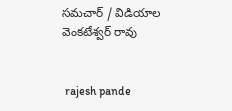సమచార్ / విడియాల వెంకటేశ్వర్ రావు


 rajesh pande